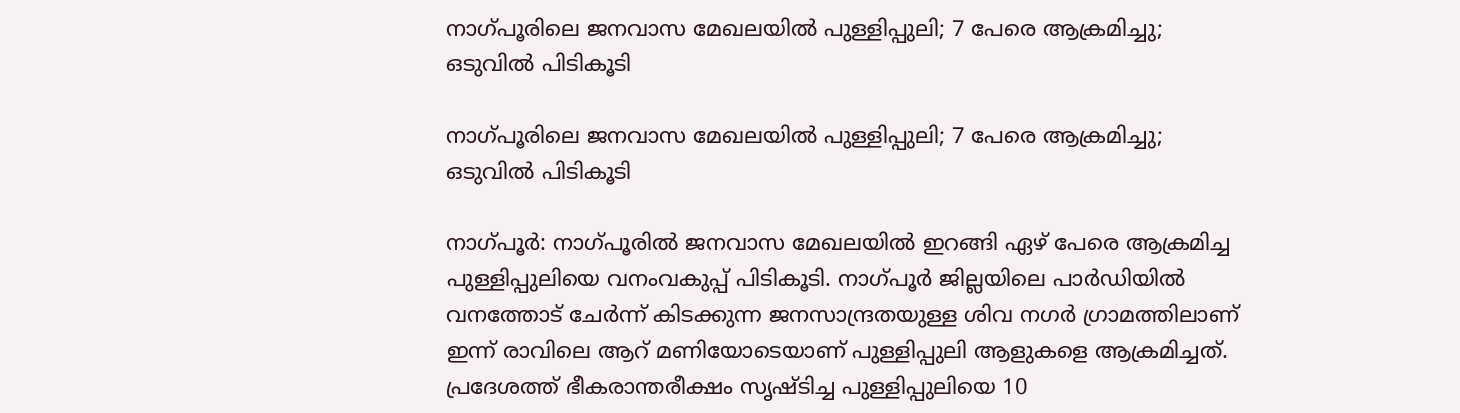നാഗ്പൂരിലെ ജനവാസ മേഖലയില്‍ പുള്ളിപ്പുലി; 7 പേരെ ആക്രമിച്ചു; ഒടുവില്‍ പിടികൂടി

നാഗ്പൂരിലെ ജനവാസ മേഖലയില്‍ പുള്ളിപ്പുലി; 7 പേരെ ആക്രമിച്ചു; ഒടുവില്‍ പിടികൂടി

നാഗ്പൂര്‍: നാഗ്പൂരില്‍ ജനവാസ മേഖലയില്‍ ഇറങ്ങി ഏഴ് പേരെ ആക്രമിച്ച പുള്ളിപ്പുലിയെ വനംവകുപ്പ് പിടികൂടി. നാഗ്പൂര്‍ ജില്ലയിലെ പാര്‍ഡിയില്‍ വനത്തോട് ചേര്‍ന്ന് കിടക്കുന്ന ജനസാന്ദ്രതയുള്ള ശിവ നഗര്‍ ഗ്രാമത്തിലാണ് ഇന്ന് രാവിലെ ആറ് മണിയോടെയാണ് പുള്ളിപ്പുലി ആളുകളെ ആക്രമിച്ചത്. പ്രദേശത്ത് ഭീകരാന്തരീക്ഷം സൃഷ്ടിച്ച പുള്ളിപ്പുലിയെ 10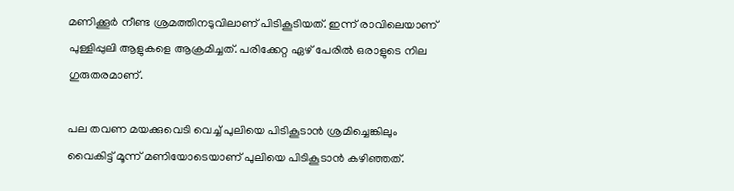മണിക്കൂര്‍ നീണ്ട ശ്രമത്തിനടുവിലാണ് പിടികൂടിയത്. ഇന്ന് രാവിലെയാണ് പുള്ളിപ്പുലി ആളുകളെ ആക്രമിച്ചത്. പരിക്കേറ്റ ഏഴ് പേരില്‍ ഒരാളുടെ നില ഗുരുതരമാണ്.

പല തവണ മയക്കുവെടി വെച്ച് പുലിയെ പിടികൂടാന്‍ ശ്രമിച്ചെങ്കിലും വൈകിട്ട് മൂന്ന് മണിയോടെയാണ് പുലിയെ പിടികൂടാന്‍ കഴിഞ്ഞത്.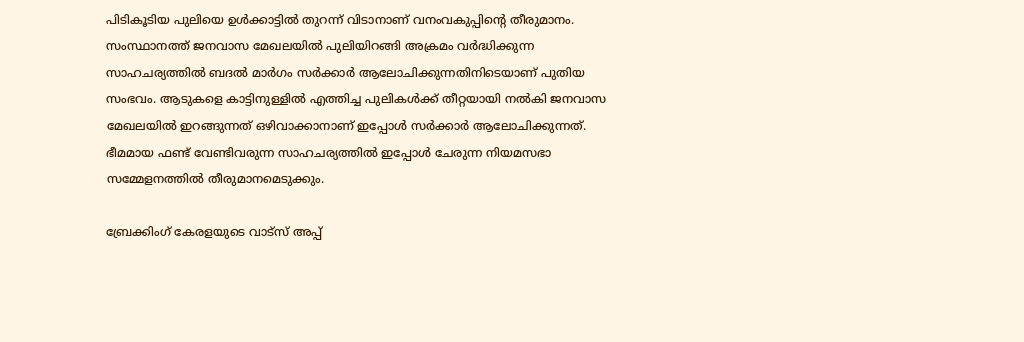പിടികൂടിയ പുലിയെ ഉള്‍ക്കാട്ടില്‍ തുറന്ന് വിടാനാണ് വനംവകുപ്പിന്റെ തീരുമാനം. സംസ്ഥാനത്ത് ജനവാസ മേഖലയില്‍ പുലിയിറങ്ങി അക്രമം വര്‍ദ്ധിക്കുന്ന സാഹചര്യത്തില്‍ ബദല്‍ മാര്‍ഗം സര്‍ക്കാര്‍ ആലോചിക്കുന്നതിനിടെയാണ് പുതിയ സംഭവം. ആടുകളെ കാട്ടിനുള്ളില്‍ എത്തിച്ച പുലികള്‍ക്ക് തീറ്റയായി നല്‍കി ജനവാസ മേഖലയില്‍ ഇറങ്ങുന്നത് ഒഴിവാക്കാനാണ് ഇപ്പോള്‍ സര്‍ക്കാര്‍ ആലോചിക്കുന്നത്. ഭീമമായ ഫണ്ട് വേണ്ടിവരുന്ന സാഹചര്യത്തില്‍ ഇപ്പോള്‍ ചേരുന്ന നിയമസഭാ സമ്മേളനത്തില്‍ തീരുമാനമെടുക്കും.

ബ്രേക്കിംഗ് കേരളയുടെ വാട്സ് അപ്പ്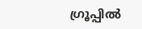ഗ്രൂപ്പിൽ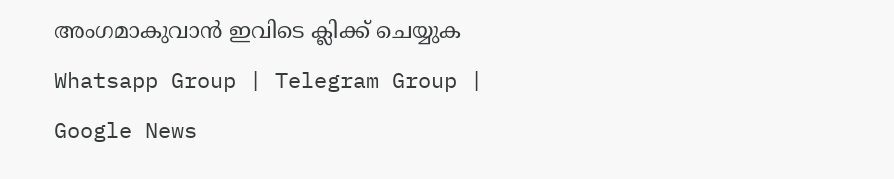അംഗമാകുവാൻ ഇവിടെ ക്ലിക്ക് ചെയ്യുക Whatsapp Group | Telegram Group | Google News